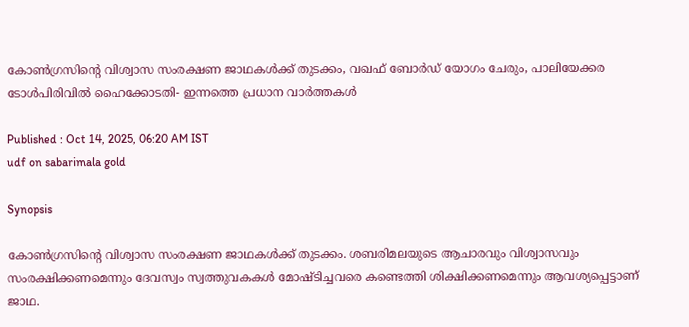കോൺഗ്രസിന്റെ വിശ്വാസ സംരക്ഷണ ജാഥകൾക്ക് തുടക്കം, വഖഫ് ബോർഡ് യോഗം ചേരും, പാലിയേക്കര ടോൾപിരിവില്‍ ഹൈക്കോടതി- ഇന്നത്തെ പ്രധാന വാര്‍ത്തകള്‍

Published : Oct 14, 2025, 06:20 AM IST
udf on sabarimala gold

Synopsis

കോൺഗ്രസിന്റെ വിശ്വാസ സംരക്ഷണ ജാഥകൾക്ക് തുടക്കം. ശബരിമലയുടെ ആചാരവും വിശ്വാസവും സംരക്ഷിക്കണമെന്നും ദേവസ്വം സ്വത്തുവകകള്‍ മോഷ്ടിച്ചവരെ കണ്ടെത്തി ശിക്ഷിക്കണമെന്നും ആവശ്യപ്പെട്ടാണ് ജാഥ.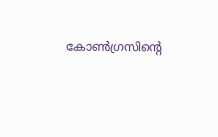കോൺഗ്രസിന്റെ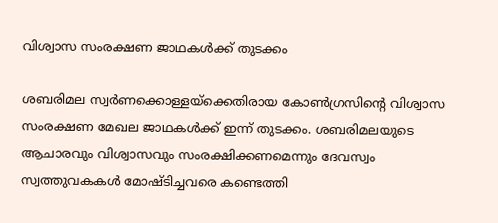വിശ്വാസ സംരക്ഷണ ജാഥകൾക്ക് തുടക്കം

ശബരിമല സ്വർണക്കൊള്ളയ്ക്കെതിരായ കോൺഗ്രസിന്റെ വിശ്വാസ സംരക്ഷണ മേഖല ജാഥകൾക്ക് ഇന്ന് തുടക്കം. ശബരിമലയുടെ ആചാരവും വിശ്വാസവും സംരക്ഷിക്കണമെന്നും ദേവസ്വം സ്വത്തുവകകള്‍ മോഷ്ടിച്ചവരെ കണ്ടെത്തി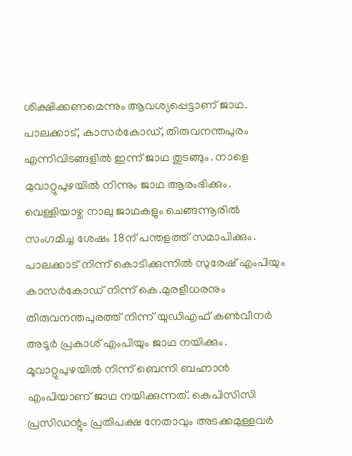ശിക്ഷിക്കണമെന്നും ആവശ്യപ്പെട്ടാണ് ജാഥ. പാലക്കാട്, കാസര്‍കോഡ്, തിരുവനന്തപുരം എന്നിവിടങ്ങളിൽ ഇന്ന് ജാഥ തുടങ്ങും. നാളെ മുവാറ്റുപുഴയില്‍ നിന്നും ജാഥ ആരംഭിക്കും. വെള്ളിയാഴ്ച നാലു ജാഥകളും ചെങ്ങന്നൂരില്‍ സംഗമിച്ച ശേഷം 18ന് പന്തളത്ത് സമാപിക്കും. പാലക്കാട് നിന്ന് കൊടിക്കുന്നില്‍ സുരേഷ് എംപിയും കാസര്‍കോഡ് നിന്ന് കെ.മുരളീധരനും തിരുവനന്തപുരത്ത് നിന്ന് യുഡിഎഫ് കണ്‍വീനര്‍ അടൂര്‍ പ്രകാശ് എംപിയും ജാഥ നയിക്കും. മൂവാറ്റുപുഴയില്‍ നിന്ന് ബെന്നി ബഹ്നാന്‍ എംപിയാണ് ജാഥ നയിക്കുന്നത്. കെപിസിസി പ്രസിഡന്റും പ്രതിപക്ഷ നേതാവും അടക്കമുള്ളവർ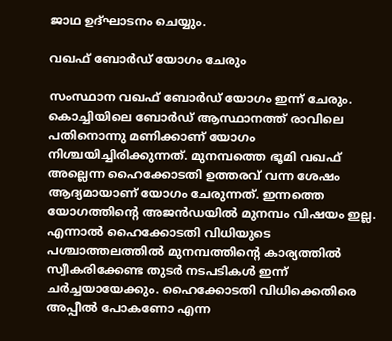ജാഥ ഉദ്ഘാടനം ചെയ്യും.

വഖഫ് ബോർഡ് യോഗം ചേരും

സംസ്ഥാന വഖഫ് ബോര്‍ഡ് യോഗം ഇന്ന് ചേരും. കൊച്ചിയിലെ ബോര്‍ഡ് ആസ്ഥാനത്ത് രാവിലെ പതിനൊന്നു മണിക്കാണ് യോഗം നിശ്ചയിച്ചിരിക്കുന്നത്. മുനമ്പത്തെ ഭൂമി വഖഫ് അല്ലെന്ന ഹൈക്കോടതി ഉത്തരവ് വന്ന ശേഷം ആദ്യമായാണ് യോഗം ചേരുന്നത്. ഇന്നത്തെ യോഗത്തിന്‍റെ അജന്‍ഡയില്‍ മുനമ്പം വിഷയം ഇല്ല. എന്നാല്‍ ഹൈക്കോടതി വിധിയുടെ പശ്ചാത്തലത്തില്‍ മുനമ്പത്തിന്‍റെ കാര്യത്തില്‍ സ്വീകരിക്കേണ്ട തുടര്‍ നടപടികള്‍ ഇന്ന് ചര്‍ച്ചയായേക്കും. ഹൈക്കോടതി വിധിക്കെതിരെ അപ്പീല്‍ പോകണോ എന്ന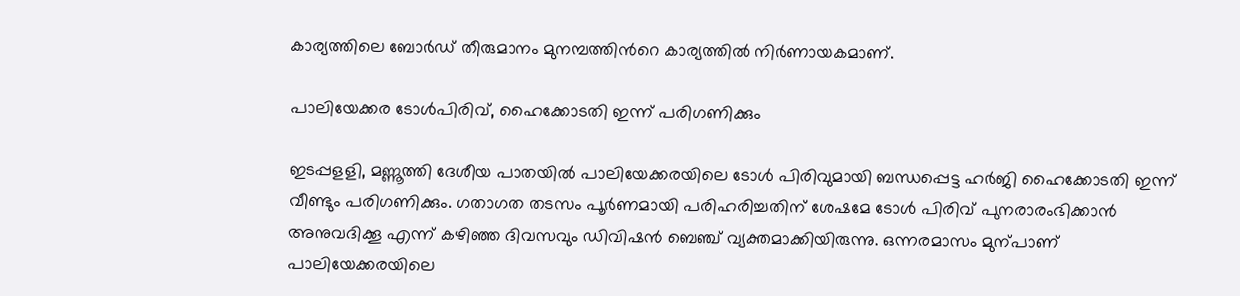കാര്യത്തിലെ ബോര്‍ഡ് തീരുമാനം മുനമ്പത്തിന്‍റെ കാര്യത്തില്‍ നിര്‍ണായകമാണ്.

പാലിയേക്കര ടോൾപിരിവ്, ഹൈക്കോടതി ഇന്ന് പരിഗണിക്കും

ഇടപ്പളളി, മണ്ണൂത്തി ദേശീയ പാതയിൽ പാലിയേക്കരയിലെ ടോൾ പിരിവുമായി ബന്ധപ്പെട്ട ഹർജി ഹൈക്കോടതി ഇന്ന് വീണ്ടും പരിഗണിക്കും. ഗതാഗത തടസം പൂർണമായി പരിഹരിച്ചതിന് ശേഷമേ ടോൾ പിരിവ് പുനരാരംഭിക്കാൻ അനുവദിക്കൂ എന്ന് കഴിഞ്ഞ ദിവസവും ഡിവിഷൻ ബെഞ്ച് വ്യക്തമാക്കിയിരുന്നു. ഒന്നരമാസം മുന്പാണ് പാലിയേക്കരയിലെ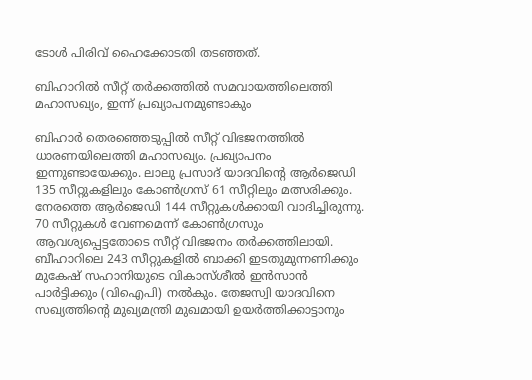ടോൾ പിരിവ് ഹൈക്കോടതി തടഞ്ഞത്.

ബിഹാറിൽ സീറ്റ് തർക്കത്തിൽ സമവായത്തിലെത്തി മഹാസഖ്യം, ഇന്ന് പ്രഖ്യാപനമുണ്ടാകും

ബിഹാർ തെരഞ്ഞെടുപ്പിൽ സീറ്റ് വിഭജനത്തിൽ ധാരണയിലെത്തി മഹാസഖ്യം. പ്രഖ്യാപനം ഇന്നുണ്ടായേക്കും. ലാലു പ്രസാദ് യാദവിന്റെ ആർജെഡി 135 സീറ്റുകളിലും കോൺഗ്രസ് 61 സീറ്റിലും മത്സരിക്കും. നേരത്തെ ആർജെഡി 144 സീറ്റുകൾക്കായി വാദിച്ചിരുന്നു. 70 സീറ്റുകൾ വേണമെന്ന് കോൺഗ്രസും ആവശ്യപ്പെട്ടതോടെ സീറ്റ് വിഭജനം തർക്കത്തിലായി. ബീഹാറിലെ 243 സീറ്റുകളിൽ ബാക്കി ഇടതുമുന്നണിക്കും മുകേഷ് സഹാനിയുടെ വികാസ്ശീല്‍ ഇൻസാൻ പാർട്ടിക്കും (വിഐപി) നൽകും. തേജസ്വി യാദവിനെ സഖ്യത്തിന്റെ മുഖ്യമന്ത്രി മുഖമായി ഉയർത്തിക്കാട്ടാനും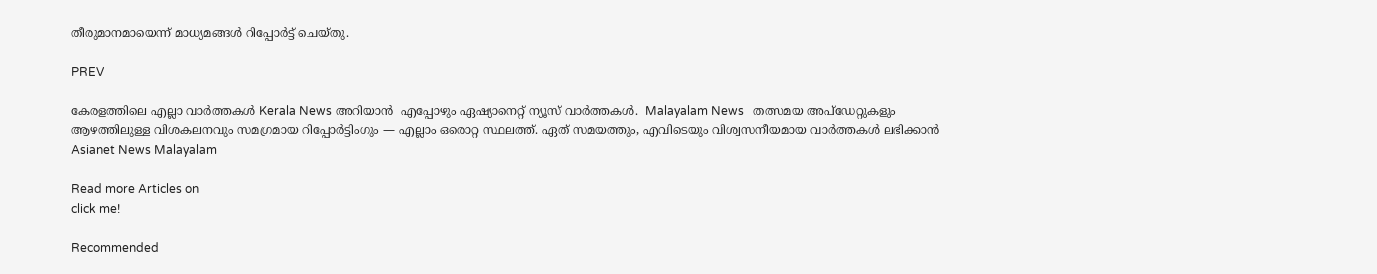തീരുമാനമായെന്ന് മാധ്യമങ്ങൾ റിപ്പോർട്ട് ചെയ്തു.

PREV

കേരളത്തിലെ എല്ലാ വാർത്തകൾ Kerala News അറിയാൻ  എപ്പോഴും ഏഷ്യാനെറ്റ് ന്യൂസ് വാർത്തകൾ.  Malayalam News   തത്സമയ അപ്‌ഡേറ്റുകളും ആഴത്തിലുള്ള വിശകലനവും സമഗ്രമായ റിപ്പോർട്ടിംഗും — എല്ലാം ഒരൊറ്റ സ്ഥലത്ത്. ഏത് സമയത്തും, എവിടെയും വിശ്വസനീയമായ വാർത്തകൾ ലഭിക്കാൻ Asianet News Malayalam

Read more Articles on
click me!

Recommended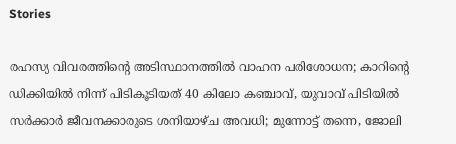Stories

രഹസ്യ വിവരത്തിന്‍റെ അടിസ്ഥാനത്തില്‍ വാഹന പരിശോധന; കാറിന്‍റെ ഡിക്കിയില്‍ നിന്ന് പിടികൂടിയത് 40 കിലോ കഞ്ചാവ്, യുവാവ് പിടിയില്‍
സർക്കാർ ജീവനക്കാരുടെ ശനിയാഴ്ച അവധി; മുന്നോട്ട് തന്നെ, ജോലി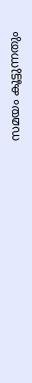സമയം കൂട്ടുന്നതും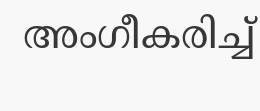അംഗീകരിച്ച്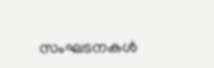സംഘടനകള്‍